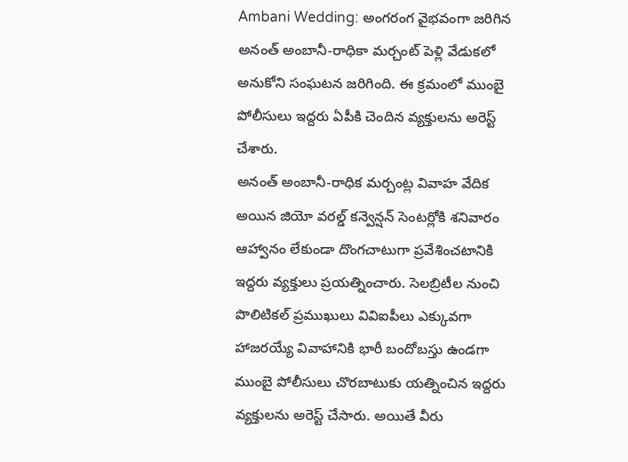Ambani Wedding: అంగరంగ వైభవంగా జరిగిన అనంత్ అంబానీ-రాధికా మర్చంట్ పెళ్లి వేడుకలో అనుకోని సంఘటన జరిగింది. ఈ క్రమంలో ముంబై పోలీసులు ఇద్దరు ఏపీకి చెందిన వ్యక్తులను అరెస్ట్ చేశారు.
అనంత్ అంబానీ-రాధిక మర్చంట్ల వివాహ వేదిక అయిన జియో వరల్డ్ కన్వెన్షన్ సెంటర్లోకి శనివారం ఆహ్వానం లేకుండా దొంగచాటుగా ప్రవేశించటానికి ఇద్దరు వ్యక్తులు ప్రయత్నించారు. సెలబ్రిటీల నుంచి పొలిటికల్ ప్రముఖులు వివిఐపీలు ఎక్కువగా హాజరయ్యే వివాహానికి భారీ బందోబస్తు ఉండగా ముంబై పోలీసులు చొరబాటుకు యత్నించిన ఇద్దరు వ్యక్తులను అరెస్ట్ చేసారు. అయితే వీరు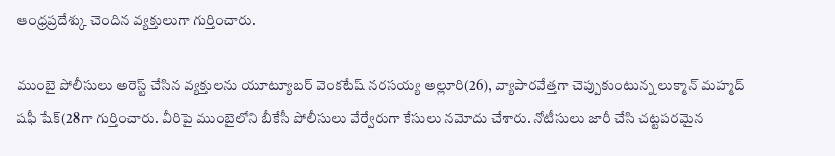ఆంధ్రప్రదేశ్కు చెందిన వ్యక్తులుగా గుర్తించారు.

ముంబై పోలీసులు అరెస్ట్ చేసిన వ్యక్తులను యూట్యూబర్ వెంకటేష్ నరసయ్య అల్లూరి(26), వ్యాపారవేత్తగా చెప్పుకుంటున్న లుక్మాన్ మహ్మద్ షఫీ షేక్(28గా గుర్తించారు. వీరిపై ముంబైలోని బీకేసీ పోలీసులు వేర్వేరుగా కేసులు నమోదు చేశారు. నోటీసులు జారీ చేసి చట్టపరమైన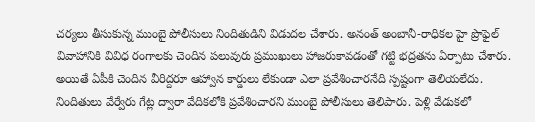చర్యలు తీసుకున్న ముంబై పోలీసులు నిందితుడిని విడుదల చేశారు. అనంత్ అంబానీ-రాధికల హై ప్రొఫైల్ వివాహానికి వివిధ రంగాలకు చెందిన పలువురు ప్రముఖులు హాజరుకావడంతో గట్టి భద్రతను ఏర్పాటు చేశారు. అయితే ఏపీకి చెందిన వీరిద్దరూ ఆహ్వాన కార్డులు లేకుండా ఎలా ప్రవేశించారనేది స్పష్టంగా తెలియలేదు.
నిందితులు వేర్వేరు గేట్ల ద్వారా వేదికలోకి ప్రవేశించారని ముంబై పోలీసులు తెలిపారు. పెళ్లి వేడుకలో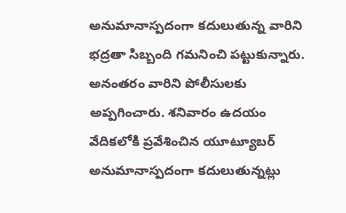అనుమానాస్పదంగా కదులుతున్న వారిని భద్రతా సిబ్బంది గమనించి పట్టుకున్నారు. అనంతరం వారిని పోలీసులకు అప్పగించారు. శనివారం ఉదయం వేదికలోకి ప్రవేశించిన యూట్యూబర్ అనుమానాస్పదంగా కదులుతున్నట్లు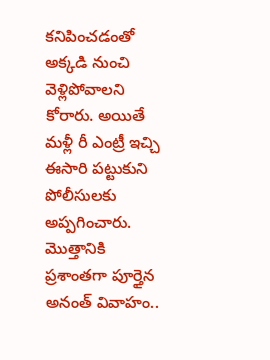కనిపించడంతో అక్కడి నుంచి వెళ్లిపోవాలని కోరారు. అయితే మళ్లీ రీ ఎంట్రీ ఇచ్చి ఈసారి పట్టుకుని పోలీసులకు అప్పగించారు.
మెుత్తానికి ప్రశాంతగా పూర్తైన అనంత్ వివాహం..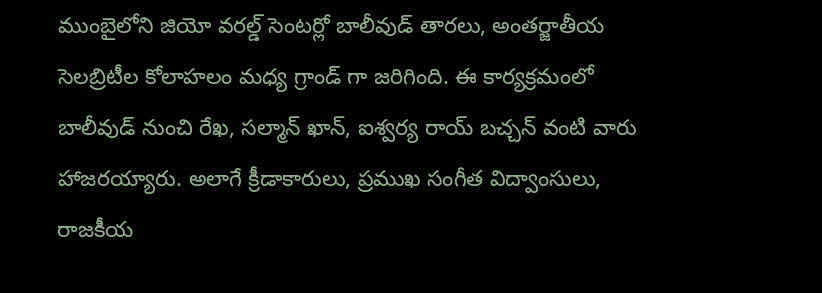ముంబైలోని జియో వరల్డ్ సెంటర్లో బాలీవుడ్ తారలు, అంతర్జాతీయ సెలబ్రిటీల కోలాహలం మధ్య గ్రాండ్ గా జరిగింది. ఈ కార్యక్రమంలో బాలీవుడ్ నుంచి రేఖ, సల్మాన్ ఖాన్, ఐశ్వర్య రాయ్ బచ్చన్ వంటి వారు హాజరయ్యారు. అలాగే క్రీడాకారులు, ప్రముఖ సంగీత విద్వాంసులు, రాజకీయ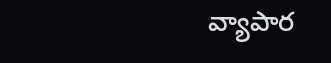వ్యాపార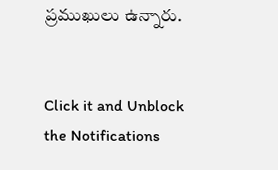ప్రముఖులు ఉన్నారు.


Click it and Unblock the Notifications